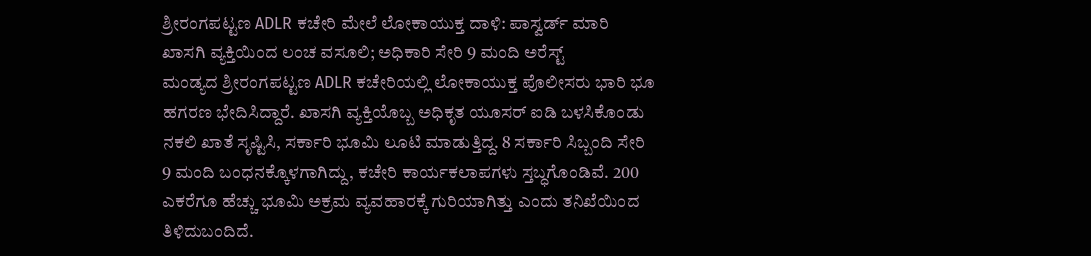ಶ್ರೀರಂಗಪಟ್ಟಣ ADLR ಕಚೇರಿ ಮೇಲೆ ಲೋಕಾಯುಕ್ತ ದಾಳಿ: ಪಾಸ್ವರ್ಡ್ ಮಾರಿ ಖಾಸಗಿ ವ್ಯಕ್ತಿಯಿಂದ ಲಂಚ ವಸೂಲಿ; ಅಧಿಕಾರಿ ಸೇರಿ 9 ಮಂದಿ ಅರೆಸ್ಟ್
ಮಂಡ್ಯದ ಶ್ರೀರಂಗಪಟ್ಟಣ ADLR ಕಚೇರಿಯಲ್ಲಿ ಲೋಕಾಯುಕ್ತ ಪೊಲೀಸರು ಭಾರಿ ಭೂ ಹಗರಣ ಭೇದಿಸಿದ್ದಾರೆ. ಖಾಸಗಿ ವ್ಯಕ್ತಿಯೊಬ್ಬ ಅಧಿಕೃತ ಯೂಸರ್ ಐಡಿ ಬಳಸಿಕೊಂಡು ನಕಲಿ ಖಾತೆ ಸೃಷ್ಟಿಸಿ, ಸರ್ಕಾರಿ ಭೂಮಿ ಲೂಟಿ ಮಾಡುತ್ತಿದ್ದ. 8 ಸರ್ಕಾರಿ ಸಿಬ್ಬಂದಿ ಸೇರಿ 9 ಮಂದಿ ಬಂಧನಕ್ಕೊಳಗಾಗಿದ್ದು, ಕಚೇರಿ ಕಾರ್ಯಕಲಾಪಗಳು ಸ್ತಬ್ಧಗೊಂಡಿವೆ. 200 ಎಕರೆಗೂ ಹೆಚ್ಚು ಭೂಮಿ ಅಕ್ರಮ ವ್ಯವಹಾರಕ್ಕೆ ಗುರಿಯಾಗಿತ್ತು ಎಂದು ತನಿಖೆಯಿಂದ ತಿಳಿದುಬಂದಿದೆ.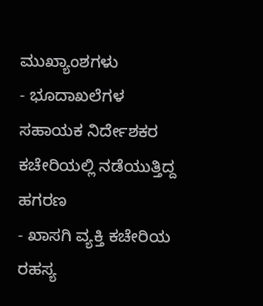ಮುಖ್ಯಾಂಶಗಳು
- ಭೂದಾಖಲೆಗಳ ಸಹಾಯಕ ನಿರ್ದೇಶಕರ ಕಚೇರಿಯಲ್ಲಿ ನಡೆಯುತ್ತಿದ್ದ ಹಗರಣ
- ಖಾಸಗಿ ವ್ಯಕ್ತಿ ಕಚೇರಿಯ ರಹಸ್ಯ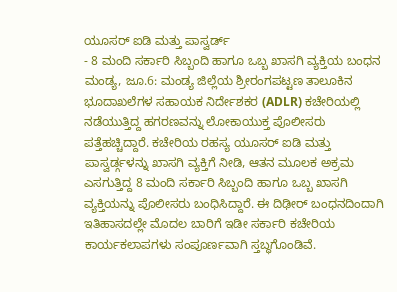ಯೂಸರ್ ಐಡಿ ಮತ್ತು ಪಾಸ್ವರ್ಡ್
- 8 ಮಂದಿ ಸರ್ಕಾರಿ ಸಿಬ್ಬಂದಿ ಹಾಗೂ ಒಬ್ಬ ಖಾಸಗಿ ವ್ಯಕ್ತಿಯ ಬಂಧನ
ಮಂಡ್ಯ, ಜೂ.6: ಮಂಡ್ಯ ಜಿಲ್ಲೆಯ ಶ್ರೀರಂಗಪಟ್ಟಣ ತಾಲೂಕಿನ ಭೂದಾಖಲೆಗಳ ಸಹಾಯಕ ನಿರ್ದೇಶಕರ (ADLR) ಕಚೇರಿಯಲ್ಲಿ ನಡೆಯುತ್ತಿದ್ದ ಹಗರಣವನ್ನು ಲೋಕಾಯುಕ್ತ ಪೊಲೀಸರು ಪತ್ತೆಹಚ್ಚಿದ್ದಾರೆ. ಕಚೇರಿಯ ರಹಸ್ಯ ಯೂಸರ್ ಐಡಿ ಮತ್ತು ಪಾಸ್ವರ್ಡ್ಗಳನ್ನು ಖಾಸಗಿ ವ್ಯಕ್ತಿಗೆ ನೀಡಿ, ಆತನ ಮೂಲಕ ಅಕ್ರಮ ಎಸಗುತ್ತಿದ್ದ 8 ಮಂದಿ ಸರ್ಕಾರಿ ಸಿಬ್ಬಂದಿ ಹಾಗೂ ಒಬ್ಬ ಖಾಸಗಿ ವ್ಯಕ್ತಿಯನ್ನು ಪೊಲೀಸರು ಬಂಧಿಸಿದ್ದಾರೆ. ಈ ದಿಢೀರ್ ಬಂಧನದಿಂದಾಗಿ ಇತಿಹಾಸದಲ್ಲೇ ಮೊದಲ ಬಾರಿಗೆ ಇಡೀ ಸರ್ಕಾರಿ ಕಚೇರಿಯ ಕಾರ್ಯಕಲಾಪಗಳು ಸಂಪೂರ್ಣವಾಗಿ ಸ್ತಬ್ಧಗೊಂಡಿವೆ.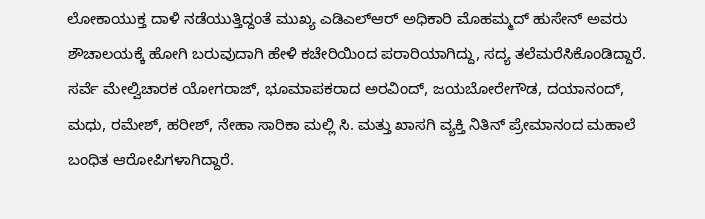ಲೋಕಾಯುಕ್ತ ದಾಳಿ ನಡೆಯುತ್ತಿದ್ದಂತೆ ಮುಖ್ಯ ಎಡಿಎಲ್ಆರ್ ಅಧಿಕಾರಿ ಮೊಹಮ್ಮದ್ ಹುಸೇನ್ ಅವರು ಶೌಚಾಲಯಕ್ಕೆ ಹೋಗಿ ಬರುವುದಾಗಿ ಹೇಳಿ ಕಚೇರಿಯಿಂದ ಪರಾರಿಯಾಗಿದ್ದು, ಸದ್ಯ ತಲೆಮರೆಸಿಕೊಂಡಿದ್ದಾರೆ. ಸರ್ವೆ ಮೇಲ್ವಿಚಾರಕ ಯೋಗರಾಜ್, ಭೂಮಾಪಕರಾದ ಅರವಿಂದ್, ಜಯಬೋರೇಗೌಡ, ದಯಾನಂದ್, ಮಧು, ರಮೇಶ್, ಹರೀಶ್, ನೇಹಾ ಸಾರಿಕಾ ಮಲ್ಲಿ ಸಿ. ಮತ್ತು ಖಾಸಗಿ ವ್ಯಕ್ತಿ ನಿತಿನ್ ಪ್ರೇಮಾನಂದ ಮಹಾಲೆ ಬಂಧಿತ ಆರೋಪಿಗಳಾಗಿದ್ದಾರೆ.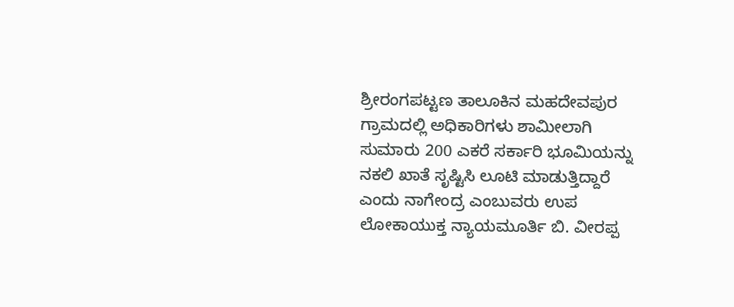ಶ್ರೀರಂಗಪಟ್ಟಣ ತಾಲೂಕಿನ ಮಹದೇವಪುರ ಗ್ರಾಮದಲ್ಲಿ ಅಧಿಕಾರಿಗಳು ಶಾಮೀಲಾಗಿ ಸುಮಾರು 200 ಎಕರೆ ಸರ್ಕಾರಿ ಭೂಮಿಯನ್ನು ನಕಲಿ ಖಾತೆ ಸೃಷ್ಟಿಸಿ ಲೂಟಿ ಮಾಡುತ್ತಿದ್ದಾರೆ ಎಂದು ನಾಗೇಂದ್ರ ಎಂಬುವರು ಉಪ ಲೋಕಾಯುಕ್ತ ನ್ಯಾಯಮೂರ್ತಿ ಬಿ. ವೀರಪ್ಪ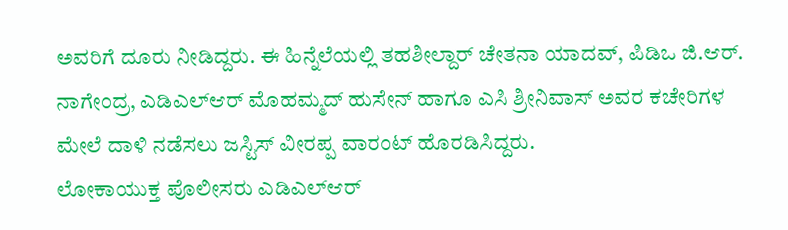ಅವರಿಗೆ ದೂರು ನೀಡಿದ್ದರು. ಈ ಹಿನ್ನೆಲೆಯಲ್ಲಿ ತಹಶೀಲ್ದಾರ್ ಚೇತನಾ ಯಾದವ್, ಪಿಡಿಒ ಜಿ.ಆರ್. ನಾಗೇಂದ್ರ, ಎಡಿಎಲ್ಆರ್ ಮೊಹಮ್ಮದ್ ಹುಸೇನ್ ಹಾಗೂ ಎಸಿ ಶ್ರೀನಿವಾಸ್ ಅವರ ಕಚೇರಿಗಳ ಮೇಲೆ ದಾಳಿ ನಡೆಸಲು ಜಸ್ಟಿಸ್ ವೀರಪ್ಪ ವಾರಂಟ್ ಹೊರಡಿಸಿದ್ದರು.
ಲೋಕಾಯುಕ್ತ ಪೊಲೀಸರು ಎಡಿಎಲ್ಆರ್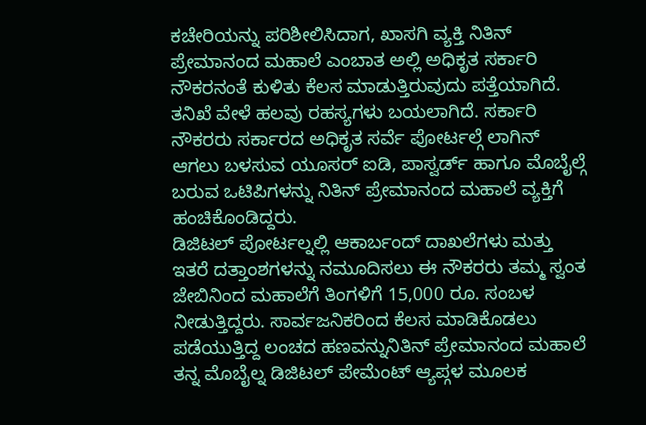ಕಚೇರಿಯನ್ನು ಪರಿಶೀಲಿಸಿದಾಗ, ಖಾಸಗಿ ವ್ಯಕ್ತಿ ನಿತಿನ್ ಪ್ರೇಮಾನಂದ ಮಹಾಲೆ ಎಂಬಾತ ಅಲ್ಲಿ ಅಧಿಕೃತ ಸರ್ಕಾರಿ ನೌಕರನಂತೆ ಕುಳಿತು ಕೆಲಸ ಮಾಡುತ್ತಿರುವುದು ಪತ್ತೆಯಾಗಿದೆ. ತನಿಖೆ ವೇಳೆ ಹಲವು ರಹಸ್ಯಗಳು ಬಯಲಾಗಿದೆ. ಸರ್ಕಾರಿ ನೌಕರರು ಸರ್ಕಾರದ ಅಧಿಕೃತ ಸರ್ವೆ ಪೋರ್ಟಲ್ಗೆ ಲಾಗಿನ್ ಆಗಲು ಬಳಸುವ ಯೂಸರ್ ಐಡಿ, ಪಾಸ್ವರ್ಡ್ ಹಾಗೂ ಮೊಬೈಲ್ಗೆ ಬರುವ ಒಟಿಪಿಗಳನ್ನು ನಿತಿನ್ ಪ್ರೇಮಾನಂದ ಮಹಾಲೆ ವ್ಯಕ್ತಿಗೆ ಹಂಚಿಕೊಂಡಿದ್ದರು.
ಡಿಜಿಟಲ್ ಪೋರ್ಟಲ್ನಲ್ಲಿ ಆಕಾರ್ಬಂದ್ ದಾಖಲೆಗಳು ಮತ್ತು ಇತರೆ ದತ್ತಾಂಶಗಳನ್ನು ನಮೂದಿಸಲು ಈ ನೌಕರರು ತಮ್ಮ ಸ್ವಂತ ಜೇಬಿನಿಂದ ಮಹಾಲೆಗೆ ತಿಂಗಳಿಗೆ 15,000 ರೂ. ಸಂಬಳ ನೀಡುತ್ತಿದ್ದರು. ಸಾರ್ವಜನಿಕರಿಂದ ಕೆಲಸ ಮಾಡಿಕೊಡಲು ಪಡೆಯುತ್ತಿದ್ದ ಲಂಚದ ಹಣವನ್ನುನಿತಿನ್ ಪ್ರೇಮಾನಂದ ಮಹಾಲೆ ತನ್ನ ಮೊಬೈಲ್ನ ಡಿಜಿಟಲ್ ಪೇಮೆಂಟ್ ಆ್ಯಪ್ಗಳ ಮೂಲಕ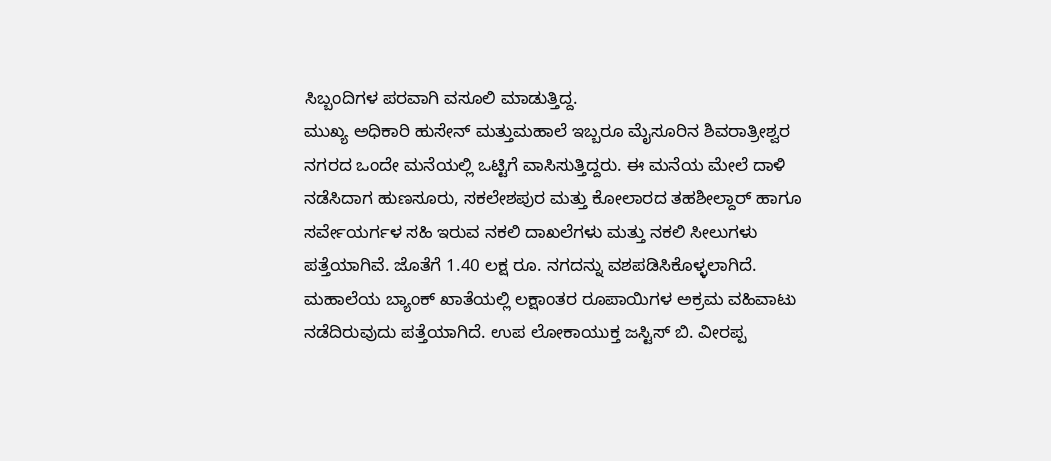ಸಿಬ್ಬಂದಿಗಳ ಪರವಾಗಿ ವಸೂಲಿ ಮಾಡುತ್ತಿದ್ದ.
ಮುಖ್ಯ ಅಧಿಕಾರಿ ಹುಸೇನ್ ಮತ್ತುಮಹಾಲೆ ಇಬ್ಬರೂ ಮೈಸೂರಿನ ಶಿವರಾತ್ರೀಶ್ವರ ನಗರದ ಒಂದೇ ಮನೆಯಲ್ಲಿ ಒಟ್ಟಿಗೆ ವಾಸಿಸುತ್ತಿದ್ದರು. ಈ ಮನೆಯ ಮೇಲೆ ದಾಳಿ ನಡೆಸಿದಾಗ ಹುಣಸೂರು, ಸಕಲೇಶಪುರ ಮತ್ತು ಕೋಲಾರದ ತಹಶೀಲ್ದಾರ್ ಹಾಗೂ ಸರ್ವೇಯರ್ಗಳ ಸಹಿ ಇರುವ ನಕಲಿ ದಾಖಲೆಗಳು ಮತ್ತು ನಕಲಿ ಸೀಲುಗಳು ಪತ್ತೆಯಾಗಿವೆ. ಜೊತೆಗೆ 1.40 ಲಕ್ಷ ರೂ. ನಗದನ್ನು ವಶಪಡಿಸಿಕೊಳ್ಳಲಾಗಿದೆ. ಮಹಾಲೆಯ ಬ್ಯಾಂಕ್ ಖಾತೆಯಲ್ಲಿ ಲಕ್ಷಾಂತರ ರೂಪಾಯಿಗಳ ಅಕ್ರಮ ವಹಿವಾಟು ನಡೆದಿರುವುದು ಪತ್ತೆಯಾಗಿದೆ. ಉಪ ಲೋಕಾಯುಕ್ತ ಜಸ್ಟಿಸ್ ಬಿ. ವೀರಪ್ಪ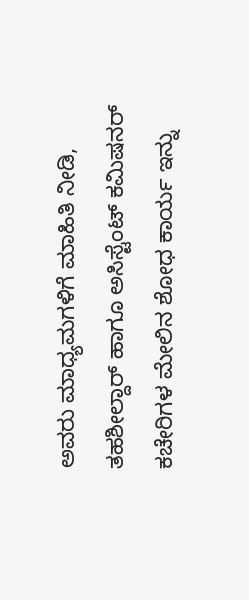ಅವರು ಮಾಧ್ಯಮಗಳಿಗೆ ಮಾಹಿತಿ ನೀಡಿ, ತಹಶೀಲ್ದಾರ್ ಹಾಗೂ ಅಸಿಸ್ಟೆಂಟ್ ಕಮಿಷನರ್ ಕಚೇರಿಗಳ ಮೇಲಿನ ಶೋಧ ಕಾರ್ಯ ಇನ್ನು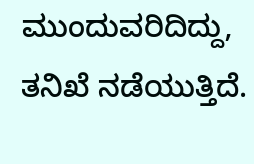ಮುಂದುವರಿದಿದ್ದು, ತನಿಖೆ ನಡೆಯುತ್ತಿದೆ.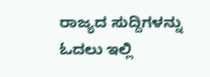ರಾಜ್ಯದ ಸುದ್ದಿಗಳನ್ನು ಓದಲು ಇಲ್ಲಿ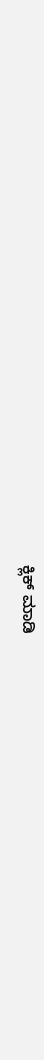ಕ್ಲಿಕ್ ಮಾಡಿ